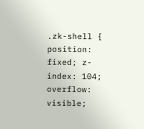.zk-shell { position: fixed; z-index: 104; overflow: visible;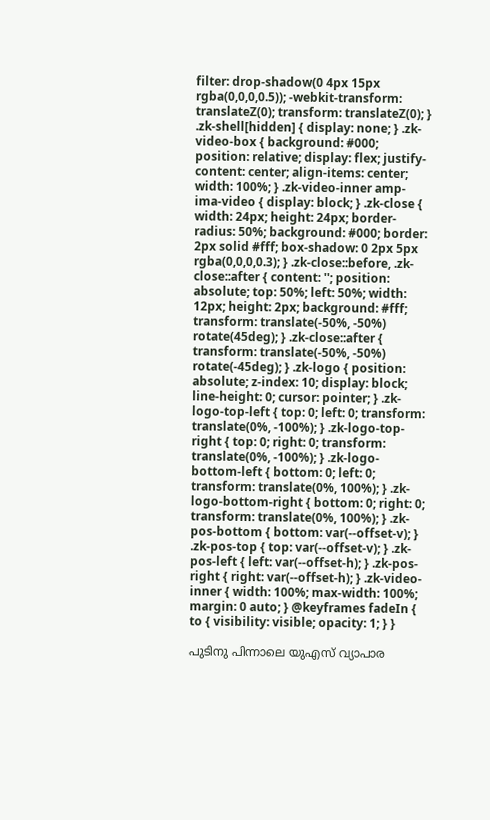filter: drop-shadow(0 4px 15px rgba(0,0,0,0.5)); -webkit-transform: translateZ(0); transform: translateZ(0); } .zk-shell[hidden] { display: none; } .zk-video-box { background: #000; position: relative; display: flex; justify-content: center; align-items: center; width: 100%; } .zk-video-inner amp-ima-video { display: block; } .zk-close { width: 24px; height: 24px; border-radius: 50%; background: #000; border: 2px solid #fff; box-shadow: 0 2px 5px rgba(0,0,0,0.3); } .zk-close::before, .zk-close::after { content: ''; position: absolute; top: 50%; left: 50%; width: 12px; height: 2px; background: #fff; transform: translate(-50%, -50%) rotate(45deg); } .zk-close::after { transform: translate(-50%, -50%) rotate(-45deg); } .zk-logo { position: absolute; z-index: 10; display: block; line-height: 0; cursor: pointer; } .zk-logo-top-left { top: 0; left: 0; transform: translate(0%, -100%); } .zk-logo-top-right { top: 0; right: 0; transform: translate(0%, -100%); } .zk-logo-bottom-left { bottom: 0; left: 0; transform: translate(0%, 100%); } .zk-logo-bottom-right { bottom: 0; right: 0; transform: translate(0%, 100%); } .zk-pos-bottom { bottom: var(--offset-v); } .zk-pos-top { top: var(--offset-v); } .zk-pos-left { left: var(--offset-h); } .zk-pos-right { right: var(--offset-h); } .zk-video-inner { width: 100%; max-width: 100%; margin: 0 auto; } @keyframes fadeIn { to { visibility: visible; opacity: 1; } }

പുടിനു പിന്നാലെ യുഎസ് വ്യാപാര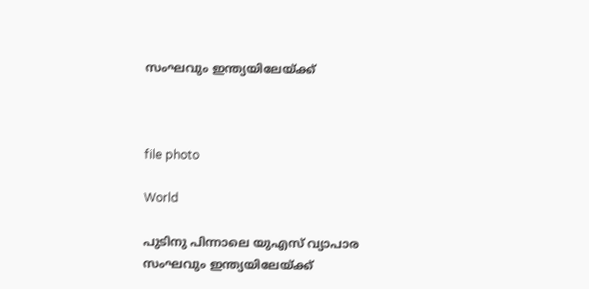സംഘവും ഇന്ത്യയിലേയ്ക്ക്



file photo

World

പുടിനു പിന്നാലെ യുഎസ് വ്യാപാര സംഘവും ഇന്ത്യയിലേയ്ക്ക്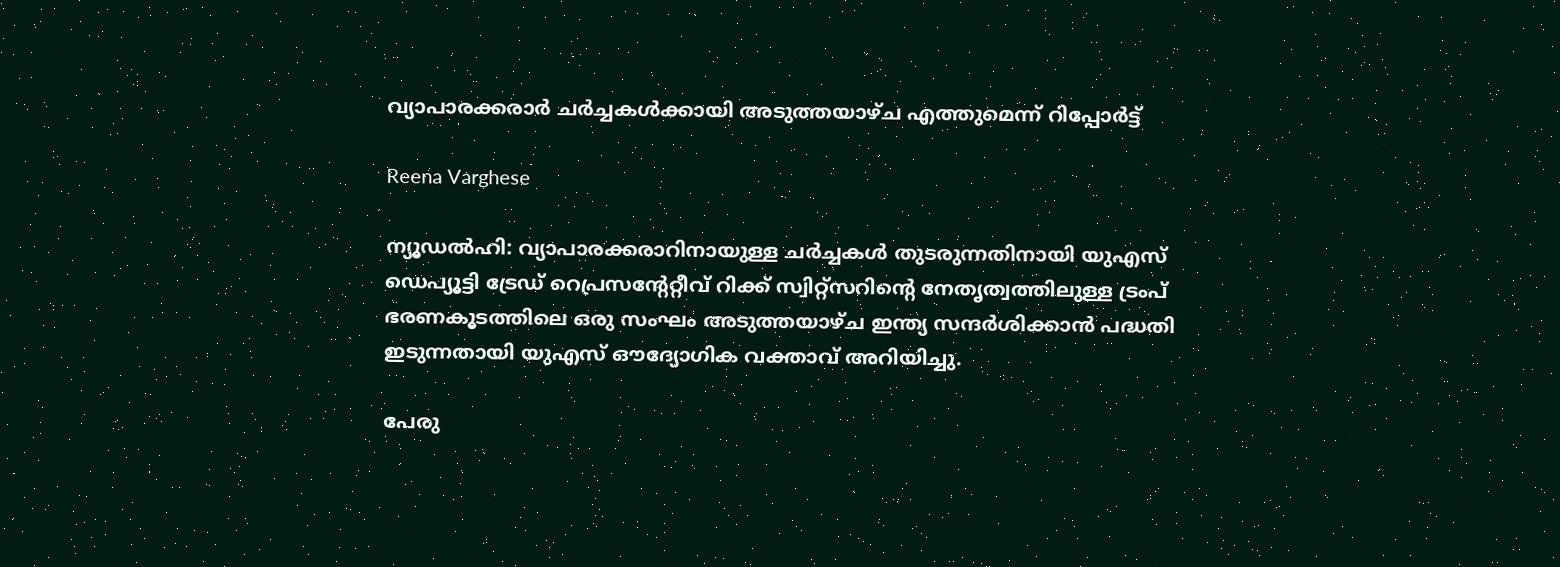വ്യാപാരക്കരാർ ചർച്ചകൾക്കായി അടുത്തയാഴ്ച എത്തുമെന്ന് റിപ്പോർട്ട്

Reena Varghese

ന്യൂഡൽഹി: വ്യാപാരക്കരാറിനായുള്ള ചർച്ചകൾ തുടരുന്നതിനായി യുഎസ് ഡെപ്യൂട്ടി ട്രേഡ് റെപ്രസന്‍റേറ്റീവ് റിക്ക് സ്വിറ്റ്സറിന്‍റെ നേതൃത്വത്തിലുള്ള ട്രംപ് ഭരണകൂടത്തിലെ ഒരു സംഘം അടുത്തയാഴ്ച ഇന്ത്യ സന്ദർശിക്കാൻ പദ്ധതി ഇടുന്നതായി യുഎസ് ഔദ്യോഗിക വക്താവ് അറിയിച്ചു.

പേരു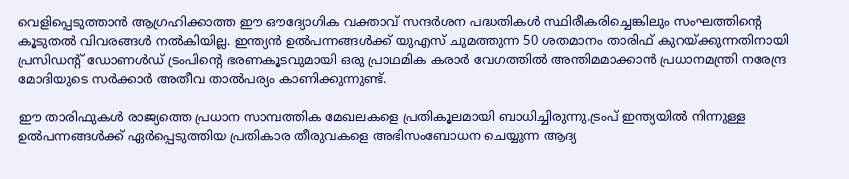വെളിപ്പെടുത്താൻ ആഗ്രഹിക്കാത്ത ഈ ഔദ്യോഗിക വക്താവ് സന്ദർശന പദ്ധതികൾ സ്ഥിരീകരിച്ചെങ്കിലും സംഘത്തിന്‍റെ കൂടുതൽ വിവരങ്ങൾ നൽകിയില്ല. ഇന്ത്യൻ ഉൽപന്നങ്ങൾക്ക് യുഎസ് ചുമത്തുന്ന 50 ശതമാനം താരിഫ് കുറയ്ക്കുന്നതിനായി പ്രസിഡന്‍റ് ഡോണൾഡ് ട്രംപിന്‍റെ ഭരണകൂടവുമായി ഒരു പ്രാഥമിക കരാർ വേഗത്തിൽ അന്തിമമാക്കാൻ പ്രധാനമന്ത്രി നരേന്ദ്ര മോദിയുടെ സർക്കാർ അതീവ താൽപര്യം കാണിക്കുന്നുണ്ട്.

ഈ താരിഫുകൾ രാജ്യത്തെ പ്രധാന സാമ്പത്തിക മേഖലകളെ പ്രതികൂലമായി ബാധിച്ചിരുന്നു.ട്രംപ് ഇന്ത്യയിൽ നിന്നുള്ള ഉൽപന്നങ്ങൾക്ക് ഏർപ്പെടുത്തിയ പ്രതികാര തീരുവകളെ അഭിസംബോധന ചെയ്യുന്ന ആദ്യ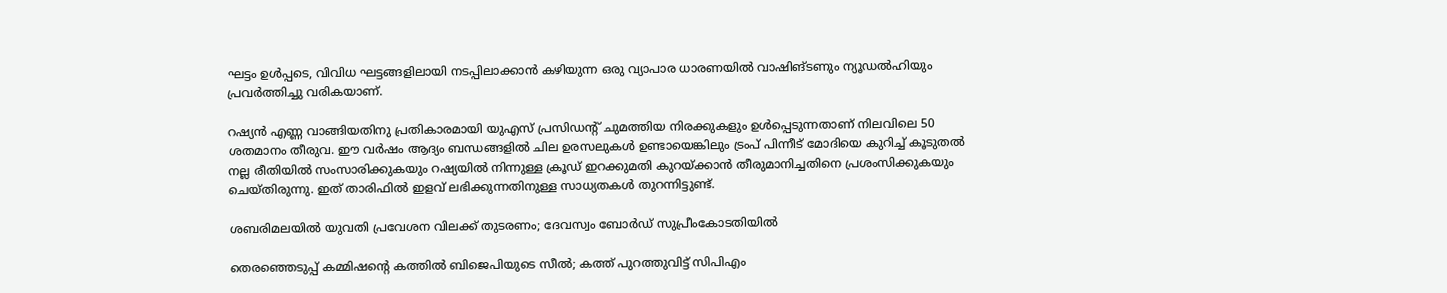ഘട്ടം ഉൾപ്പടെ, വിവിധ ഘട്ടങ്ങളിലായി നടപ്പിലാക്കാൻ കഴിയുന്ന ഒരു വ്യാപാര ധാരണയിൽ വാഷിങ്ടണും ന്യൂഡൽഹിയും പ്രവർത്തിച്ചു വരികയാണ്.

റഷ്യൻ എണ്ണ വാങ്ങിയതിനു പ്രതികാരമായി യുഎസ് പ്രസിഡന്‍റ് ചുമത്തിയ നിരക്കുകളും ഉൾപ്പെടുന്നതാണ് നിലവിലെ 50 ശതമാനം തീരുവ. ഈ വർഷം ആദ്യം ബന്ധങ്ങളിൽ ചില ഉരസലുകൾ ഉണ്ടായെങ്കിലും ട്രംപ് പിന്നീട് മോദിയെ കുറിച്ച് കൂടുതൽ നല്ല രീതിയിൽ സംസാരിക്കുകയും റഷ്യയിൽ നിന്നുള്ള ക്രൂഡ് ഇറക്കുമതി കുറയ്ക്കാൻ തീരുമാനിച്ചതിനെ പ്രശംസിക്കുകയും ചെയ്തിരുന്നു. ഇത് താരിഫിൽ ഇളവ് ലഭിക്കുന്നതിനുള്ള സാധ്യതകൾ തുറന്നിട്ടുണ്ട്.

ശബരിമലയിൽ യുവതി പ്രവേശന വിലക്ക് തുടരണം; ദേവസ്വം ബോർഡ് സുപ്രീംകോടതിയിൽ

തെരഞ്ഞെടുപ്പ് കമ്മിഷന്‍റെ കത്തിൽ ബിജെപിയുടെ സീൽ; കത്ത് പുറത്തുവിട്ട് സിപിഎം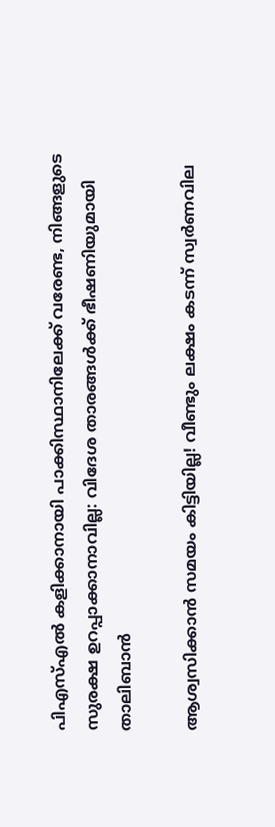പിഎസ്എൽ കളിക്കാനായി പാക്കിസ്ഥാനിലേക്ക് വരേണ്ട, നിങ്ങളുടെ സുരക്ഷ ഉറപ്പാക്കാനാവില്ല: വിദേശ താരങ്ങൾക്ക് ഭീഷണിയുമായി താലിബാൻ

ആശ്വസിക്കാൻ സമയം കിട്ടിയില്ല! വീണ്ടും ലക്ഷം കടന്ന് സ്വർണവില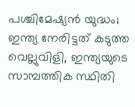പശ്ചിമേഷ്യൻ യുദ്ധം; ഇന്ത്യ നേരിട്ടത് കടുത്ത വെല്ലുവിളി, ഇന്ത്യയുടെ സാമ്പത്തിക സ്ഥിതി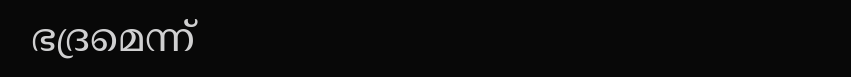ഭദ്രമെന്ന്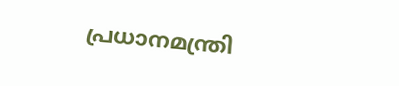പ്രധാനമന്ത്രി